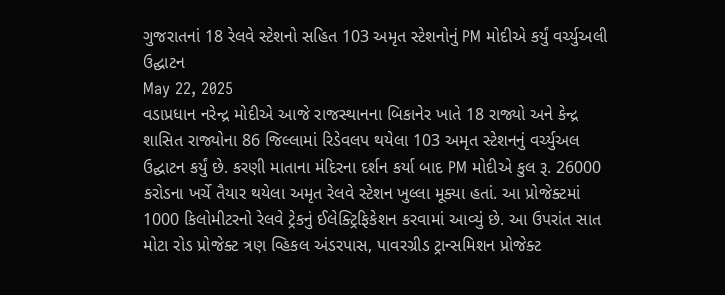ગુજરાતનાં 18 રેલવે સ્ટેશનો સહિત 103 અમૃત સ્ટેશનોનું PM મોદીએ કર્યું વર્ચ્યુઅલી ઉદ્ઘાટન
May 22, 2025
વડાપ્રધાન નરેન્દ્ર મોદીએ આજે રાજસ્થાનના બિકાનેર ખાતે 18 રાજ્યો અને કેન્દ્ર શાસિત રાજ્યોના 86 જિલ્લામાં રિડેવલપ થયેલા 103 અમૃત સ્ટેશનનું વર્ચ્યુઅલ ઉદ્ઘાટન કર્યું છે. કરણી માતાના મંદિરના દર્શન કર્યા બાદ PM મોદીએ કુલ રૂ. 26000 કરોડના ખર્ચે તૈયાર થયેલા અમૃત રેલવે સ્ટેશન ખુલ્લા મૂક્યા હતાં. આ પ્રોજેક્ટમાં 1000 કિલોમીટરનો રેલવે ટ્રેકનું ઈલેક્ટ્રિફિકેશન કરવામાં આવ્યું છે. આ ઉપરાંત સાત મોટા રોડ પ્રોજેક્ટ ત્રણ વ્હિકલ અંડરપાસ, પાવરગ્રીડ ટ્રાન્સમિશન પ્રોજેક્ટ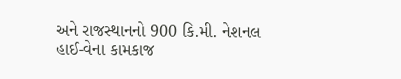અને રાજસ્થાનનો 900 કિ.મી. નેશનલ હાઈ-વેના કામકાજ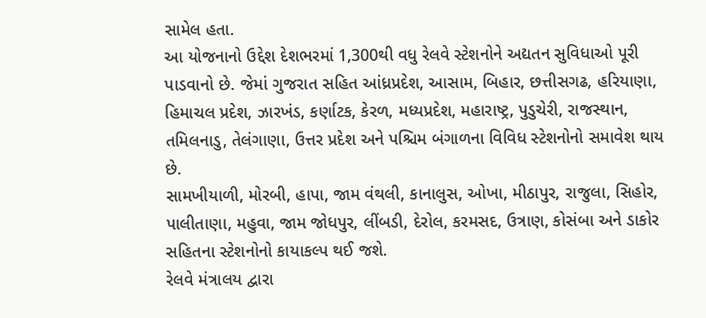સામેલ હતા.
આ યોજનાનો ઉદ્દેશ દેશભરમાં 1,300થી વધુ રેલવે સ્ટેશનોને અદ્યતન સુવિધાઓ પૂરી પાડવાનો છે. જેમાં ગુજરાત સહિત આંધ્રપ્રદેશ, આસામ, બિહાર, છત્તીસગઢ, હરિયાણા, હિમાચલ પ્રદેશ, ઝારખંડ, કર્ણાટક, કેરળ, મધ્યપ્રદેશ, મહારાષ્ટ્ર, પુડુચેરી, રાજસ્થાન, તમિલનાડુ, તેલંગાણા, ઉત્તર પ્રદેશ અને પશ્ચિમ બંગાળના વિવિધ સ્ટેશનોનો સમાવેશ થાય છે.
સામખીયાળી, મોરબી, હાપા, જામ વંથલી, કાનાલુસ, ઓખા, મીઠાપુર, રાજુલા, સિહોર, પાલીતાણા, મહુવા, જામ જોધપુર, લીંબડી, દેરોલ, કરમસદ, ઉત્રાણ, કોસંબા અને ડાકોર સહિતના સ્ટેશનોનો કાયાકલ્પ થઈ જશે.
રેલવે મંત્રાલય દ્વારા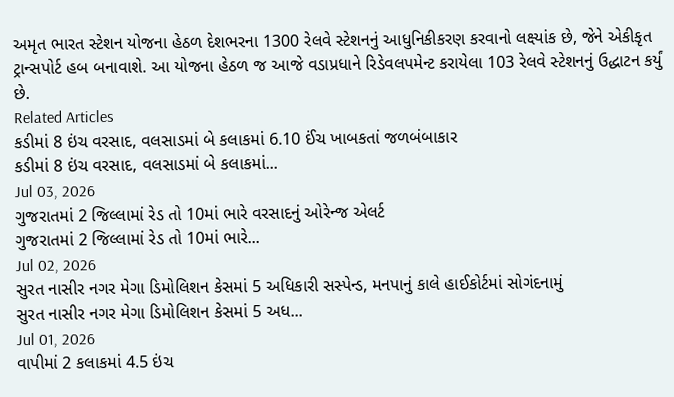અમૃત ભારત સ્ટેશન યોજના હેઠળ દેશભરના 1300 રેલવે સ્ટેશનનું આધુનિકીકરણ કરવાનો લક્ષ્યાંક છે, જેને એકીકૃત ટ્રાન્સપોર્ટ હબ બનાવાશે. આ યોજના હેઠળ જ આજે વડાપ્રધાને રિડેવલપમેન્ટ કરાયેલા 103 રેલવે સ્ટેશનનું ઉદ્ધાટન કર્યું છે.
Related Articles
કડીમાં 8 ઇંચ વરસાદ, વલસાડમાં બે કલાકમાં 6.10 ઈંચ ખાબકતાં જળબંબાકાર
કડીમાં 8 ઇંચ વરસાદ, વલસાડમાં બે કલાકમાં...
Jul 03, 2026
ગુજરાતમાં 2 જિલ્લામાં રેડ તો 10માં ભારે વરસાદનું ઓરેન્જ એલર્ટ
ગુજરાતમાં 2 જિલ્લામાં રેડ તો 10માં ભારે...
Jul 02, 2026
સુરત નાસીર નગર મેગા ડિમોલિશન કેસમાં 5 અધિકારી સસ્પેન્ડ, મનપાનું કાલે હાઈકોર્ટમાં સોગંદનામું
સુરત નાસીર નગર મેગા ડિમોલિશન કેસમાં 5 અધ...
Jul 01, 2026
વાપીમાં 2 કલાકમાં 4.5 ઇંચ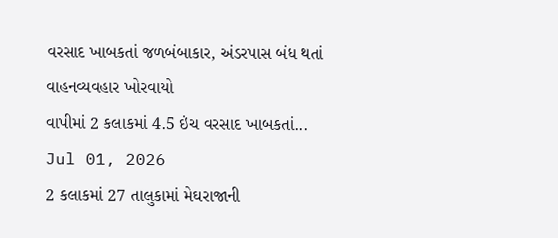વરસાદ ખાબકતાં જળબંબાકાર, અંડરપાસ બંધ થતાં વાહનવ્યવહાર ખોરવાયો
વાપીમાં 2 કલાકમાં 4.5 ઇંચ વરસાદ ખાબકતાં...
Jul 01, 2026
2 કલાકમાં 27 તાલુકામાં મેઘરાજાની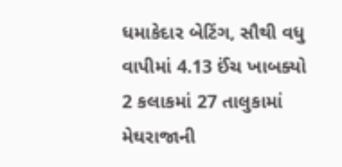ધમાકેદાર બેટિંગ, સૌથી વધુ વાપીમાં 4.13 ઈંચ ખાબક્યો
2 કલાકમાં 27 તાલુકામાં મેઘરાજાની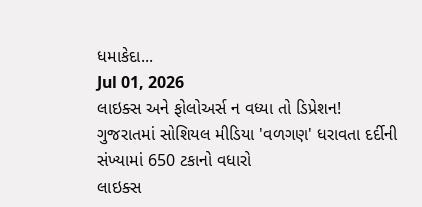ધમાકેદા...
Jul 01, 2026
લાઇક્સ અને ફોલોઅર્સ ન વધ્યા તો ડિપ્રેશન! ગુજરાતમાં સોશિયલ મીડિયા 'વળગણ' ધરાવતા દર્દીની સંખ્યામાં 650 ટકાનો વધારો
લાઇક્સ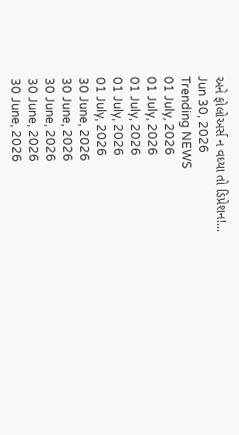અને ફોલોઅર્સ ન વધ્યા તો ડિપ્રેશન!...
Jun 30, 2026
Trending NEWS
01 July, 2026
01 July, 2026
01 July, 2026
01 July, 2026
01 July, 2026
30 June, 2026
30 June, 2026
30 June, 2026
30 June, 2026
30 June, 2026